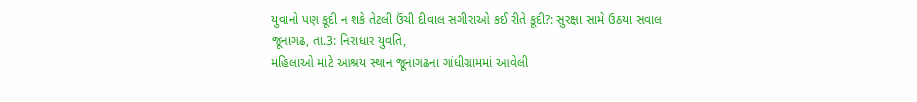યુવાનો પણ કૂદી ન શકે તેટલી ઉંચી દીવાલ સગીરાઓ કઈ રીતે કૂદી?: સુરક્ષા સામે ઉઠયા સવાલ
જૂનાગઢ, તા.3: નિરાધાર યુવતિ,
મહિલાઓ માટે આશ્રય સ્થાન જૂનાગઢના ગાંધીગ્રામમાં આવેલી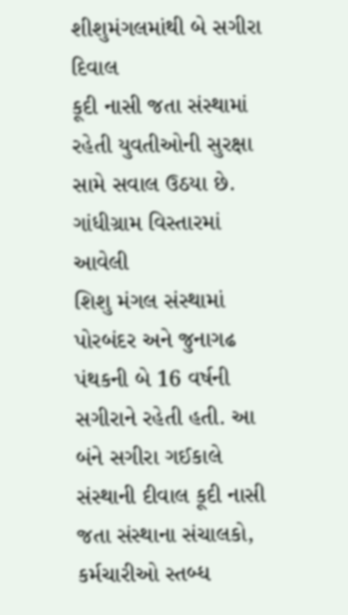શીશુમંગલમાંથી બે સગીરા દિવાલ
કૂદી નાસી જતા સંસ્થામાં રહેતી યુવતીઓની સુરક્ષા સામે સવાલ ઉઠયા છે.
ગાંધીગ્રામ વિસ્તારમાં આવેલી
શિશુ મંગલ સંસ્થામાં પોરબંદર અને જુનાગઢ પંથકની બે 16 વર્ષની સગીરાને રહેતી હતી. આ
બંને સગીરા ગઈકાલે સંસ્થાની દીવાલ કૂદી નાસી જતા સંસ્થાના સંચાલકો, કર્મચારીઓ સ્તબ્ધ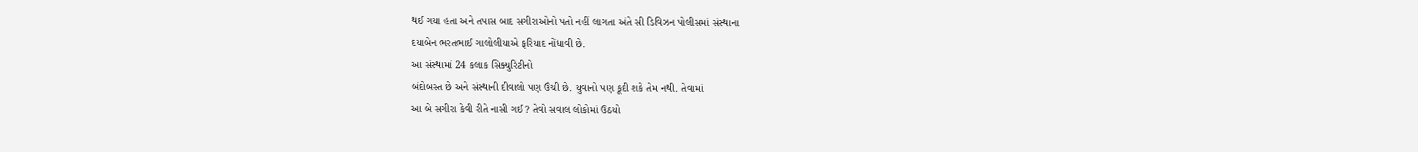થઈ ગયા હતા અને તપાસ બાદ સગીરાઓનો પતો નહીં લાગતા અંતે સી ડિવિઝન પોલીસમાં સંસ્થાના
દયાબેન ભરતભાઈ ગાલોલીયાએ ફરિયાદ નોંધાવી છે.
આ સંસ્થામાં 24 કલાક સિક્યુરિટીનો
બંદોબસ્ત છે અને સંસ્થાની દીવાલો પણ ઉંચી છે. યુવાનો પણ કૂદી શકે તેમ નથી. તેવામાં
આ બે સગીરા કેવી રીતે નાસી ગઈ? તેવો સવાલ લોકોમાં ઉઠયો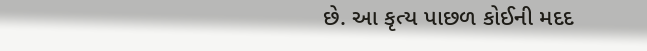છે. આ કૃત્ય પાછળ કોઈની મદદ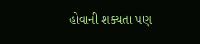હોવાની શક્યતા પણ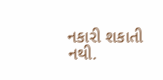નકારી શકાતી નથી.